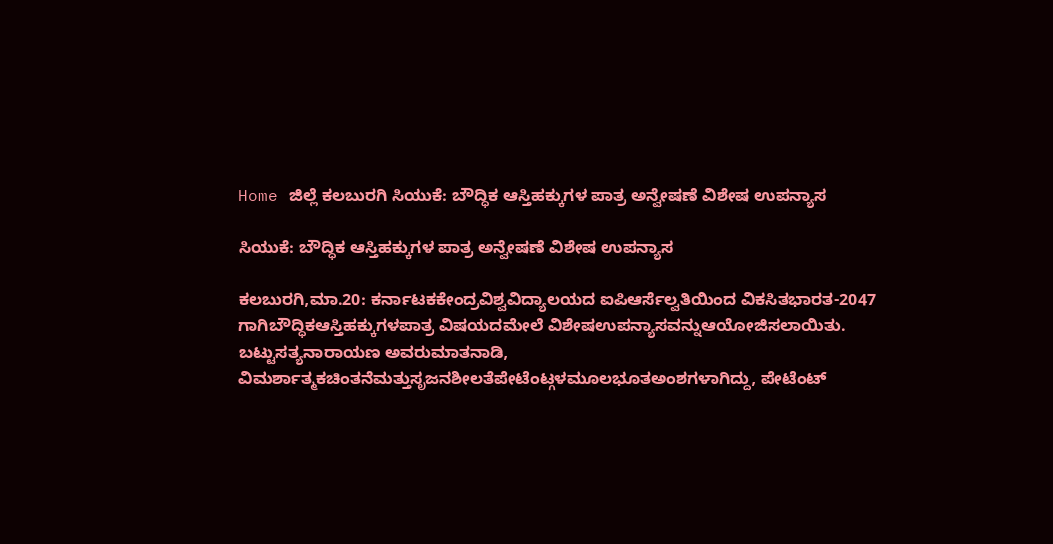Home ಜಿಲ್ಲೆ ಕಲಬುರಗಿ ಸಿಯುಕೆ: ಬೌದ್ಧಿಕ ಆಸ್ತಿಹಕ್ಕುಗಳ ಪಾತ್ರ ಅನ್ವೇಷಣೆ ವಿಶೇಷ ಉಪನ್ಯಾಸ

ಸಿಯುಕೆ: ಬೌದ್ಧಿಕ ಆಸ್ತಿಹಕ್ಕುಗಳ ಪಾತ್ರ ಅನ್ವೇಷಣೆ ವಿಶೇಷ ಉಪನ್ಯಾಸ

ಕಲಬುರಗಿ,ಮಾ.20: ಕರ್ನಾಟಕಕೇಂದ್ರವಿಶ್ವವಿದ್ಯಾಲಯದ ಐಪಿಆರ್ಸೆಲ್ವತಿಯಿಂದ ವಿಕಸಿತಭಾರತ-2047 ಗಾಗಿಬೌದ್ಧಿಕಆಸ್ತಿಹಕ್ಕುಗಳಪಾತ್ರ ವಿಷಯದಮೇಲೆ ವಿಶೇಷಉಪನ್ಯಾಸವನ್ನುಆಯೋಜಿಸಲಾಯಿತು.
ಬಟ್ಟುಸತ್ಯನಾರಾಯಣ ಅವರುಮಾತನಾಡಿ, ವಿಮರ್ಶಾತ್ಮಕಚಿಂತನೆಮತ್ತುಸೃಜನಶೀಲತೆಪೇಟೆಂಟ್ಗಳಮೂಲಭೂತಅಂಶಗಳಾಗಿದ್ದು, ಪೇಟೆಂಟ್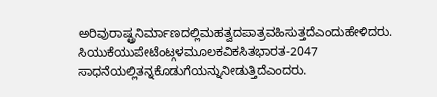ಅರಿವುರಾಷ್ಟ್ರನಿರ್ಮಾಣದಲ್ಲಿಮಹತ್ವದಪಾತ್ರವಹಿಸುತ್ತದೆಎಂದುಹೇಳಿದರು. ಸಿಯುಕೆಯುಪೇಟೆಂಟ್ಗಳಮೂಲಕವಿಕಸಿತಭಾರತ-2047 ಸಾಧನೆಯಲ್ಲಿತನ್ನಕೊಡುಗೆಯನ್ನುನೀಡುತ್ತಿದೆಎಂದರು.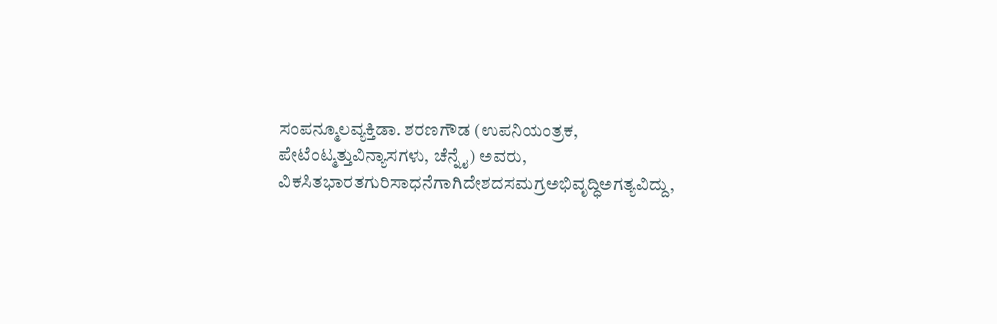ಸಂಪನ್ಮೂಲವ್ಯಕ್ತಿಡಾ. ಶರಣಗೌಡ (ಉಪನಿಯಂತ್ರಕ, ಪೇಟೆಂಟ್ಮತ್ತುವಿನ್ಯಾಸಗಳು, ಚೆನ್ನೈ) ಅವರು, ವಿಕಸಿತಭಾರತಗುರಿಸಾಧನೆಗಾಗಿದೇಶದಸಮಗ್ರಅಭಿವೃದ್ಧಿಅಗತ್ಯವಿದ್ದು,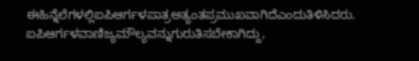ಈಹಿನ್ನೆಲೆಗಳಲ್ಲಿಐಪಿಆರ್ಗಳಪಾತ್ರಅತ್ಯಂತಪ್ರಮುಖವಾಗಿದೆಎಂದುತಿಳಿಸಿದರು. ಐಪಿಆರ್ಗಳವಾಣಿಜ್ಯಮೌಲ್ಯವನ್ನುಗುರುತಿಸಬೇಕಾಗಿದ್ದು,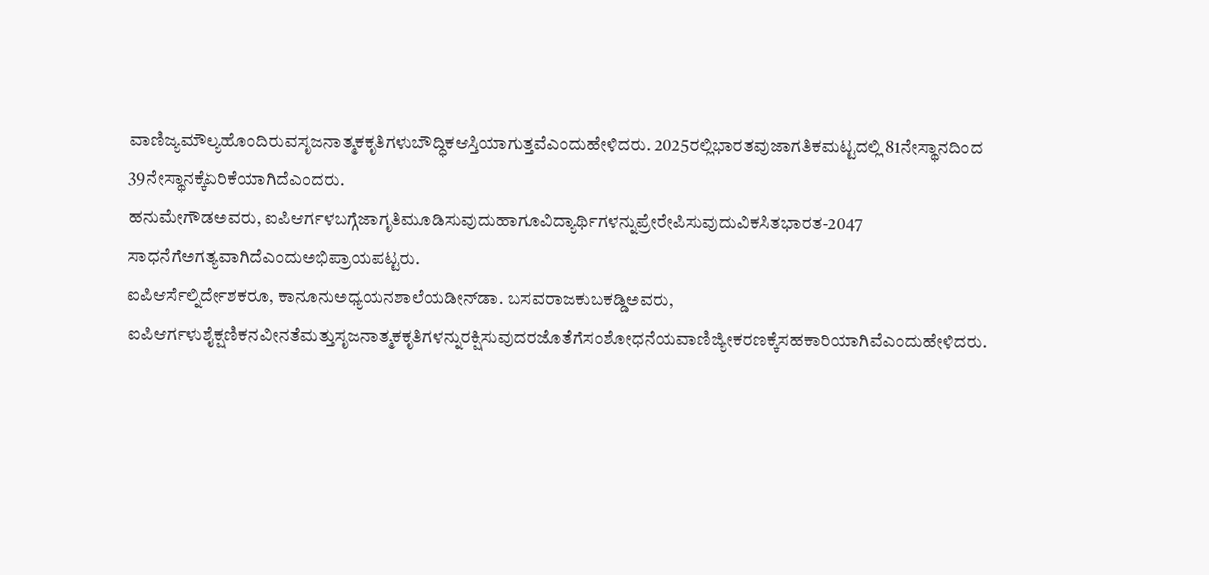ವಾಣಿಜ್ಯಮೌಲ್ಯಹೊಂದಿರುವಸೃಜನಾತ್ಮಕಕೃತಿಗಳುಬೌದ್ಧಿಕಆಸ್ತಿಯಾಗುತ್ತವೆಎಂದುಹೇಳಿದರು. 2025ರಲ್ಲಿಭಾರತವುಜಾಗತಿಕಮಟ್ಟದಲ್ಲಿ 81ನೇಸ್ಥಾನದಿಂದ 39ನೇಸ್ಥಾನಕ್ಕೆಏರಿಕೆಯಾಗಿದೆಎಂದರು.
ಹನುಮೇಗೌಡಅವರು, ಐಪಿಆರ್ಗಳಬಗ್ಗೆಜಾಗೃತಿಮೂಡಿಸುವುದುಹಾಗೂವಿದ್ಯಾರ್ಥಿಗಳನ್ನುಪ್ರೇರೇಪಿಸುವುದುವಿಕಸಿತಭಾರತ-2047 ಸಾಧನೆಗೆಅಗತ್ಯವಾಗಿದೆಎಂದುಅಭಿಪ್ರಾಯಪಟ್ಟರು.
ಐಪಿಆರ್ಸೆಲ್ನಿರ್ದೇಶಕರೂ, ಕಾನೂನುಅಧ್ಯಯನಶಾಲೆಯಡೀನ್‍ಡಾ. ಬಸವರಾಜಕುಬಕಡ್ಡಿಅವರು, ಐಪಿಆರ್ಗಳುಶೈಕ್ಷಣಿಕನವೀನತೆಮತ್ತುಸೃಜನಾತ್ಮಕಕೃತಿಗಳನ್ನುರಕ್ಷಿಸುವುದರಜೊತೆಗೆಸಂಶೋಧನೆಯವಾಣಿಜ್ಯೀಕರಣಕ್ಕೆಸಹಕಾರಿಯಾಗಿವೆಎಂದುಹೇಳಿದರು.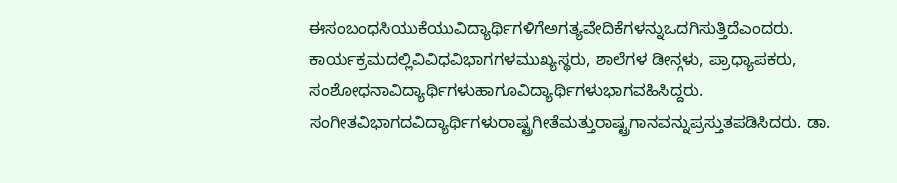ಈಸಂಬಂಧಸಿಯುಕೆಯುವಿದ್ಯಾರ್ಥಿಗಳಿಗೆಅಗತ್ಯವೇದಿಕೆಗಳನ್ನುಒದಗಿಸುತ್ತಿದೆಎಂದರು.
ಕಾರ್ಯಕ್ರಮದಲ್ಲಿವಿವಿಧವಿಭಾಗಗಳಮುಖ್ಯಸ್ಥರು, ಶಾಲೆಗಳ ಡೀನ್ಗಳು, ಪ್ರಾಧ್ಯಾಪಕರು, ಸಂಶೋಧನಾವಿದ್ಯಾರ್ಥಿಗಳುಹಾಗೂವಿದ್ಯಾರ್ಥಿಗಳುಭಾಗವಹಿಸಿದ್ದರು. ಸಂಗೀತವಿಭಾಗದವಿದ್ಯಾರ್ಥಿಗಳುರಾಷ್ಟ್ರಗೀತೆಮತ್ತುರಾಷ್ಟ್ರಗಾನವನ್ನುಪ್ರಸ್ತುತಪಡಿಸಿದರು. ಡಾ.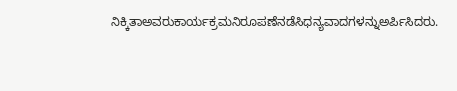ನಿಕ್ಕಿತಾಅವರುಕಾರ್ಯಕ್ರಮನಿರೂಪಣೆನಡೆಸಿಧನ್ಯವಾದಗಳನ್ನುಅರ್ಪಿಸಿದರು.